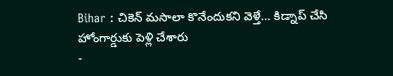Bihar : చికెన్ మసాలా కొనేందుకని వెళ్తే… కిడ్నాప్ చేసి హోంగార్డుకు పెళ్లి చేశారు
-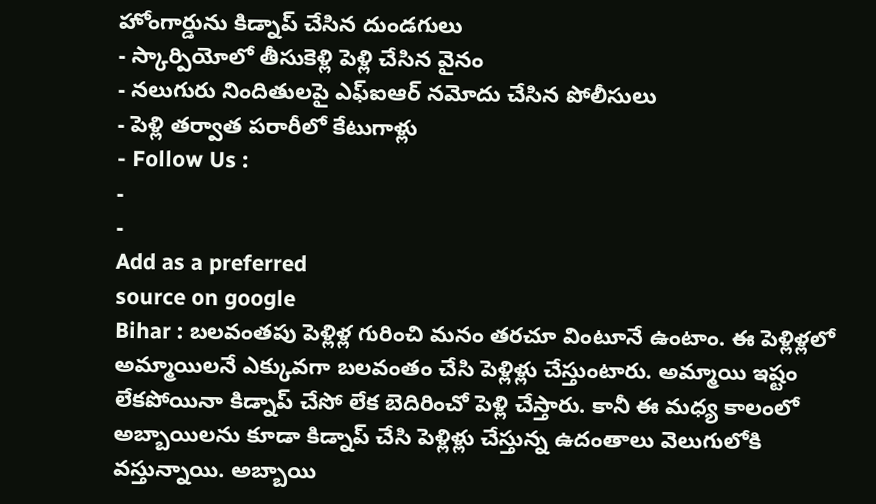హోంగార్డును కిడ్నాప్ చేసిన దుండగులు
- స్కార్పియోలో తీసుకెళ్లి పెళ్లి చేసిన వైనం
- నలుగురు నిందితులపై ఎఫ్ఐఆర్ నమోదు చేసిన పోలీసులు
- పెళ్లి తర్వాత పరారీలో కేటుగాళ్లు
- Follow Us :
-
-
Add as a preferred
source on google
Bihar : బలవంతపు పెళ్లిళ్ల గురించి మనం తరచూ వింటూనే ఉంటాం. ఈ పెళ్లిళ్లలో అమ్మాయిలనే ఎక్కువగా బలవంతం చేసి పెళ్లిళ్లు చేస్తుంటారు. అమ్మాయి ఇష్టం లేకపోయినా కిడ్నాప్ చేసో లేక బెదిరించో పెళ్లి చేస్తారు. కానీ ఈ మధ్య కాలంలో అబ్బాయిలను కూడా కిడ్నాప్ చేసి పెళ్లిళ్లు చేస్తున్న ఉదంతాలు వెలుగులోకి వస్తున్నాయి. అబ్బాయి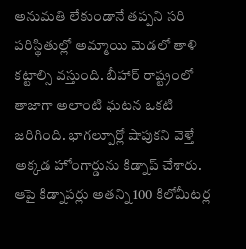అనుమతి లేకుండానే తప్పని సరి పరిస్థితుల్లో అమ్మాయి మెడలో తాళి కట్టాల్సి వస్తుంది. బీహార్ రాష్ట్రంలో తాజాగా అలాంటి ఘటన ఒకటి జరిగింది. భాగల్పూర్లో షాపుకని వెళ్తే అక్కడ హోంగార్డును కిడ్నాప్ చేశారు. ఆపై కిడ్నాపర్లు అతన్ని 100 కిలోమీటర్ల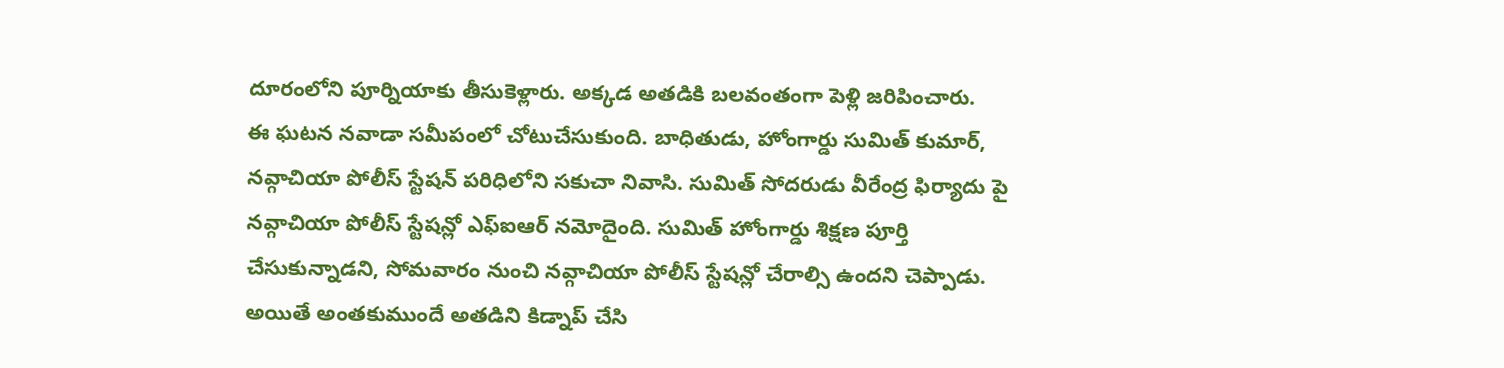దూరంలోని పూర్నియాకు తీసుకెళ్లారు. అక్కడ అతడికి బలవంతంగా పెళ్లి జరిపించారు.
ఈ ఘటన నవాడా సమీపంలో చోటుచేసుకుంది. బాధితుడు, హోంగార్డు సుమిత్ కుమార్, నవ్గాచియా పోలీస్ స్టేషన్ పరిధిలోని సకుచా నివాసి. సుమిత్ సోదరుడు వీరేంద్ర ఫిర్యాదు పై నవ్గాచియా పోలీస్ స్టేషన్లో ఎఫ్ఐఆర్ నమోదైంది. సుమిత్ హోంగార్డు శిక్షణ పూర్తి చేసుకున్నాడని, సోమవారం నుంచి నవ్గాచియా పోలీస్ స్టేషన్లో చేరాల్సి ఉందని చెప్పాడు. అయితే అంతకుముందే అతడిని కిడ్నాప్ చేసి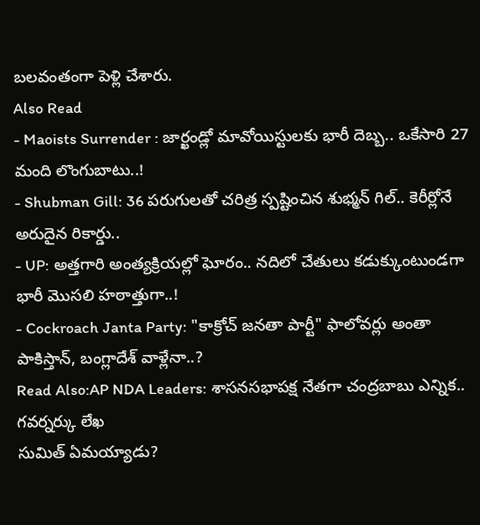బలవంతంగా పెళ్లి చేశారు.
Also Read
- Maoists Surrender : జార్ఖండ్లో మావోయిస్టులకు భారీ దెబ్బ.. ఒకేసారి 27 మంది లొంగుబాటు..!
- Shubman Gill: 36 పరుగులతో చరిత్ర స్పష్టించిన శుభ్మన్ గిల్.. కెరీర్లోనే అరుదైన రికార్డు..
- UP: అత్తగారి అంత్యక్రియల్లో ఘోరం.. నదిలో చేతులు కడుక్కుంటుండగా భారీ మొసలి హఠాత్తుగా..!
- Cockroach Janta Party: "కాక్రోచ్ జనతా పార్టీ" ఫాలోవర్లు అంతా పాకిస్తాన్, బంగ్లాదేశ్ వాళ్లేనా..?
Read Also:AP NDA Leaders: శాసనసభాపక్ష నేతగా చంద్రబాబు ఎన్నిక.. గవర్నర్కు లేఖ
సుమిత్ ఏమయ్యాడు?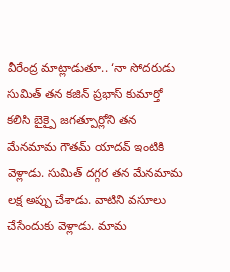వీరేంద్ర మాట్లాడుతూ.. ‘నా సోదరుడు సుమిత్ తన కజిన్ ప్రభాస్ కుమార్తో కలిసి బైక్పై జగత్పూర్లోని తన మేనమామ గౌతమ్ యాదవ్ ఇంటికి వెళ్లాడు. సుమిత్ దగ్గర తన మేనమామ లక్ష అప్పు చేశాడు. వాటిని వసూలు చేసేందుకు వెళ్లాడు. మామ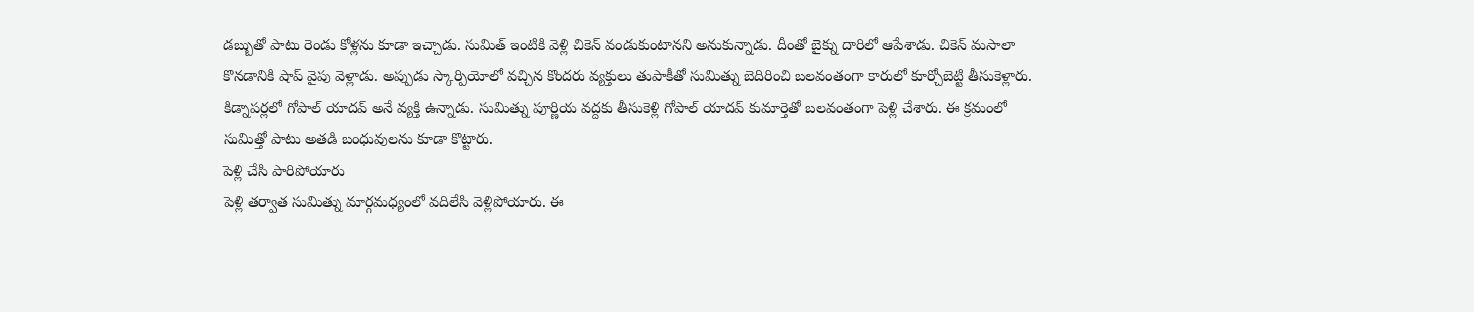డబ్బుతో పాటు రెండు కోళ్లను కూడా ఇచ్చాడు. సుమిత్ ఇంటికి వెళ్లి చికెన్ వండుకుంటానని అనుకున్నాడు. దీంతో బైక్ను దారిలో ఆపేశాడు. చికెన్ మసాలా కొనడానికి షాప్ వైపు వెళ్లాడు. అప్పుడు స్కార్పియోలో వచ్చిన కొందరు వ్యక్తులు తుపాకీతో సుమిత్ను బెదిరించి బలవంతంగా కారులో కూర్చోబెట్టి తీసుకెళ్లారు. కిడ్నాపర్లలో గోపాల్ యాదవ్ అనే వ్యక్తి ఉన్నాడు. సుమిత్ను పూర్ణియ వద్దకు తీసుకెళ్లి గోపాల్ యాదవ్ కుమార్తెతో బలవంతంగా పెళ్లి చేశారు. ఈ క్రమంలో సుమిత్తో పాటు అతడి బంధువులను కూడా కొట్టారు.
పెళ్లి చేసి పారిపోయారు
పెళ్లి తర్వాత సుమిత్ను మార్గమధ్యంలో వదిలేసి వెళ్లిపోయారు. ఈ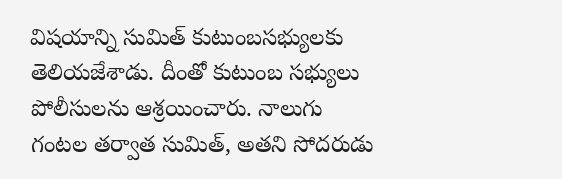విషయాన్ని సుమిత్ కుటుంబసభ్యులకు తెలియజేశాడు. దీంతో కుటుంబ సభ్యులు పోలీసులను ఆశ్రయించారు. నాలుగు గంటల తర్వాత సుమిత్, అతని సోదరుడు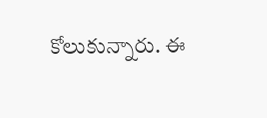కోలుకున్నారు. ఈ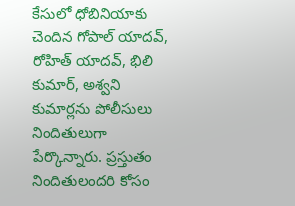కేసులో ధోబినియాకు చెందిన గోపాల్ యాదవ్, రోహిత్ యాదవ్, భిలి కుమార్, అశ్వని కుమార్లను పోలీసులు నిందితులుగా పేర్కొన్నారు. ప్రస్తుతం నిందితులందరి కోసం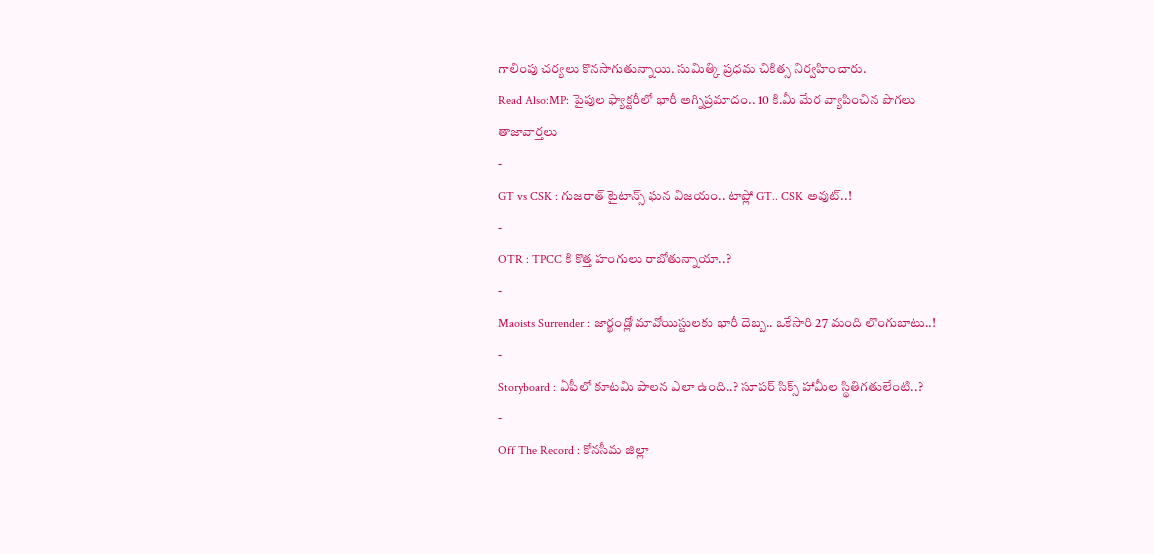గాలింపు చర్యలు కొనసాగుతున్నాయి. సుమిత్కి ప్రధమ చికిత్స నిర్వహించారు.
Read Also:MP: పైపుల ఫ్యాక్టరీలో భారీ అగ్నిప్రమాదం.. 10 కి.మీ మేర వ్యాపించిన పొగలు
తాజావార్తలు
-
GT vs CSK : గుజరాత్ టైటాన్స్ ఘన విజయం.. టాప్లో GT.. CSK అవుట్..!
-
OTR : TPCC కి కొత్త హంగులు రాబోతున్నాయా..?
-
Maoists Surrender : జార్ఖండ్లో మావోయిస్టులకు భారీ దెబ్బ.. ఒకేసారి 27 మంది లొంగుబాటు..!
-
Storyboard : ఏపీలో కూటమి పాలన ఎలా ఉంది..? సూపర్ సిక్స్ హామీల స్థితిగతులేంటి..?
-
Off The Record : కోనసీమ జిల్లా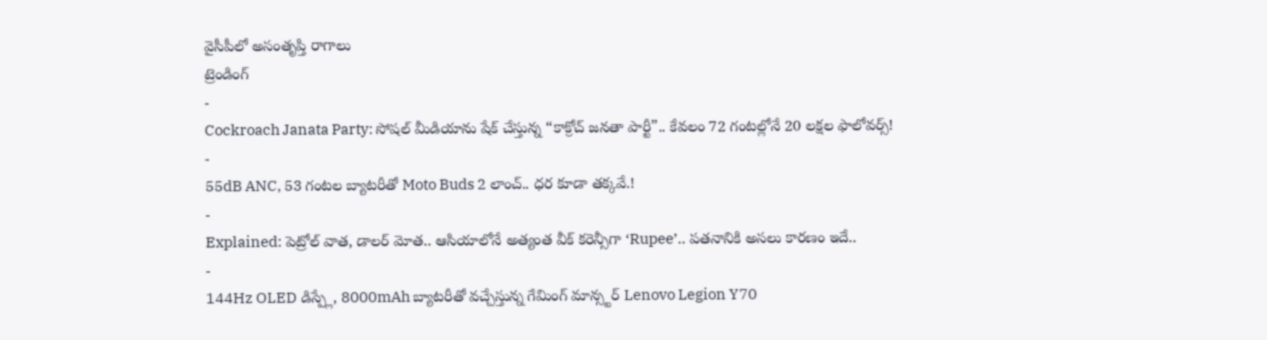వైసీపీలో అసంతృప్తి రాగాలు
ట్రెండింగ్
-
Cockroach Janata Party: సోషల్ మీడియాను షేక్ చేస్తున్న “కాక్రోచ్ జనతా పార్టీ”.. కేవలం 72 గంటల్లోనే 20 లక్షల ఫాలోవర్స్!
-
55dB ANC, 53 గంటల బ్యాటరీతో Moto Buds 2 లాంచ్.. ధర కూడా తక్కవే.!
-
Explained: పెట్రోల్ వాత, డాలర్ మోత.. ఆసియాలోనే అత్యంత వీక్ కరెన్సీగా ‘Rupee’.. పతనానికి అసలు కారణం ఇదే..
-
144Hz OLED డిస్ప్లే, 8000mAh బ్యాటరీతో వచ్చేస్తున్న గేమింగ్ మాన్స్టర్ Lenovo Legion Y70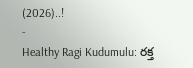(2026)..!
-
Healthy Ragi Kudumulu: రక్త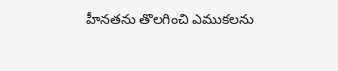హీనతను తొలగించి ఎముకలను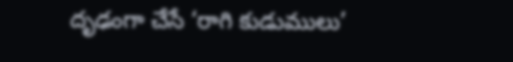దృఢంగా చేసే ‘రాగి కుడుములు’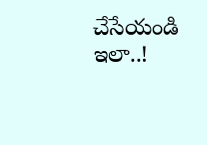చేసేయండి ఇలా..!